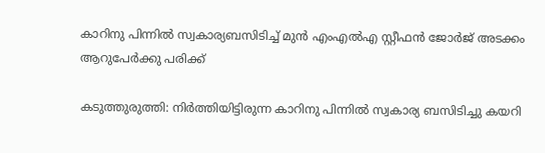കാറിനു പിന്നിൽ സ്വകാര്യബസിടിച്ച് മുന്‍ എംഎല്‍എ സ്റ്റീഫന്‍ ജോര്‍ജ് അടക്കം ആറുപേർക്കു പരിക്ക്

കടുത്തുരുത്തി: നിര്‍ത്തിയിട്ടിരുന്ന കാറിനു പിന്നിൽ സ്വകാര്യ ബസിടിച്ചു കയറി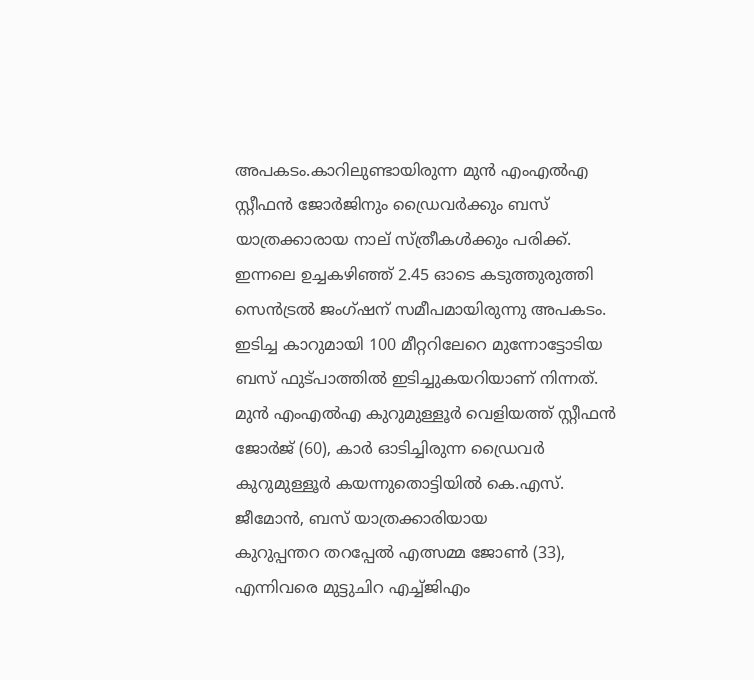അപകടം.കാറിലുണ്ടായിരുന്ന മുന്‍ എംഎല്‍എ സ്റ്റീഫന്‍ ജോര്‍ജിനും ഡ്രൈവര്‍ക്കും ബസ്
യാത്രക്കാരായ നാല് സ്ത്രീകള്‍ക്കും പരിക്ക്. ഇന്നലെ ഉച്ചകഴിഞ്ഞ് 2.45 ഓടെ കടുത്തുരുത്തി സെന്‍ട്രല്‍ ജംഗ്ഷന് സമീപമായിരുന്നു അപകടം. ഇടിച്ച കാറുമായി 100 മീറ്ററിലേറെ മുന്നോട്ടോടിയ ബസ് ഫുട്പാത്തില്‍ ഇടിച്ചുകയറിയാണ് നിന്നത്.
മുന്‍ എംഎല്‍എ കുറുമുള്ളൂര്‍ വെളിയത്ത് സ്റ്റീഫന്‍ ജോര്‍ജ് (60), കാര്‍ ഓടിച്ചിരുന്ന ഡ്രൈവര്‍ കുറുമുള്ളൂര്‍ കയന്നുതൊട്ടിയില്‍ കെ.എസ്. ജീമോന്‍, ബസ് യാത്രക്കാരിയായ
കുറുപ്പന്തറ തറപ്പേല്‍ എത്സമ്മ ജോണ്‍ (33), എന്നിവരെ മുട്ടുചിറ എച്ച്ജിഎം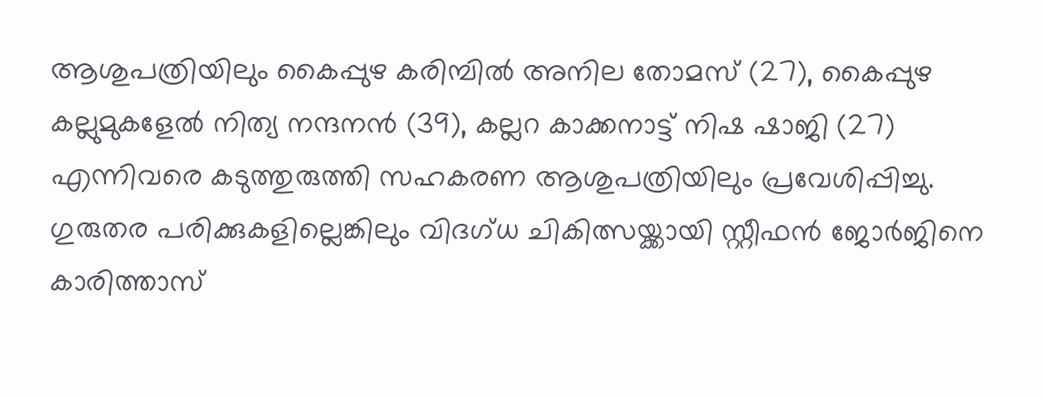ആശുപത്രിയിലും കൈപ്പുഴ കരിമ്പില്‍ അനില തോമസ് (27), കൈപ്പുഴ കല്ലുമുകളേല്‍ നിത്യ നന്ദനന്‍ (39), കല്ലറ കാക്കനാട്ട് നിഷ ഷാജി (27) എന്നിവരെ കടുത്തുരുത്തി സഹകരണ ആശുപത്രിയിലും പ്രവേശിപ്പിച്ചു.
ഗുരുതര പരിക്കുകളില്ലെങ്കിലും വിദഗ്ധ ചികിത്സയ്ക്കായി സ്റ്റീഫന്‍ ജോര്‍ജിനെ കാരിത്താസ്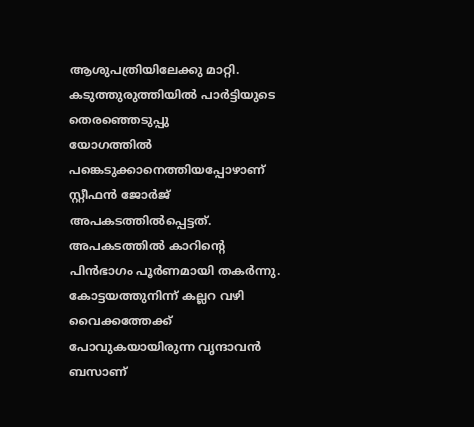ആശുപത്രിയിലേക്കു മാറ്റി. കടുത്തുരുത്തിയില്‍ പാര്‍ട്ടിയുടെ തെരഞ്ഞെടുപ്പു
യോഗത്തില്‍ പങ്കെടുക്കാനെത്തിയപ്പോഴാണ് സ്റ്റീഫന്‍ ജോര്‍ജ് അപകടത്തില്‍പ്പെട്ടത്. അപകടത്തില്‍ കാറിന്‍റെ പിന്‍ഭാഗം പൂര്‍ണമായി തകര്‍ന്നു. കോട്ടയത്തുനിന്ന് കല്ലറ വഴി വൈക്കത്തേക്ക് പോവുകയായിരുന്ന വൃന്ദാവന്‍ ബസാണ്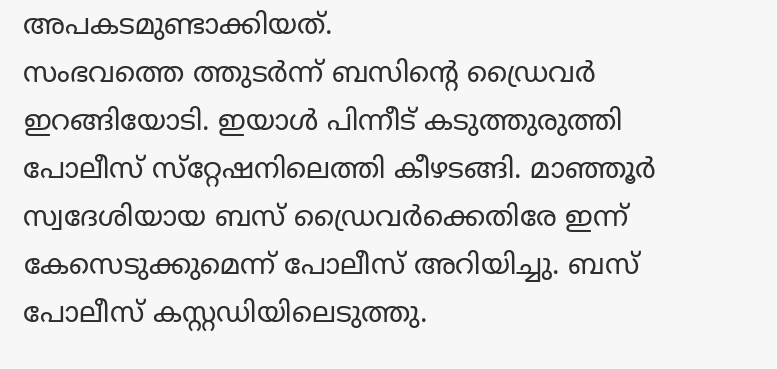അപകടമുണ്ടാക്കിയത്.
സംഭവത്തെ ത്തുടർന്ന് ബസിന്‍റെ ഡ്രൈവര്‍ ഇറങ്ങിയോടി. ഇയാള്‍ പിന്നീട് കടുത്തുരുത്തി പോലീസ് സ്‌റ്റേഷനിലെത്തി കീഴടങ്ങി. മാഞ്ഞൂര്‍ സ്വദേശിയായ ബസ് ഡ്രൈവര്‍ക്കെതിരേ ഇന്ന് കേസെടുക്കുമെന്ന് പോലീസ് അറിയിച്ചു. ബസ് പോലീസ് കസ്റ്റഡിയിലെടുത്തു.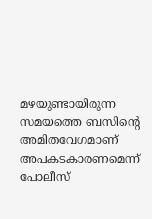മഴയുണ്ടായിരുന്ന സമയത്തെ ബസിന്‍റെ അമിതവേഗമാണ് അപകടകാരണമെന്ന് പോലീസ്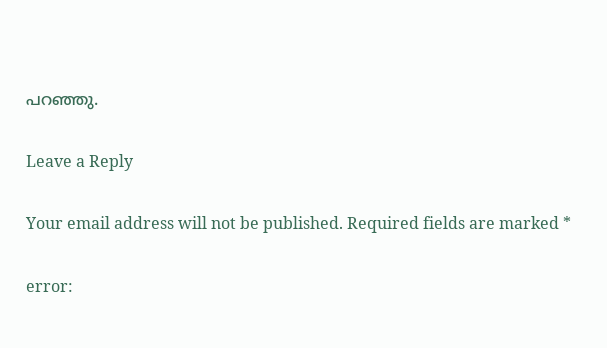പറഞ്ഞു.

Leave a Reply

Your email address will not be published. Required fields are marked *

error: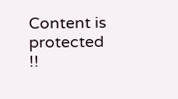Content is protected !!